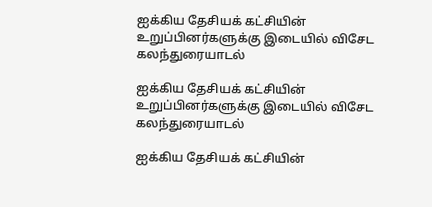ஐக்கிய தேசியக் கட்சியின் உறுப்பினர்களுக்கு இடையில் விசேட கலந்துரையாடல்

ஐக்கிய தேசியக் கட்சியின் உறுப்பினர்களுக்கு இடையில் விசேட கலந்துரையாடல்

ஐக்கிய தேசியக் கட்சியின்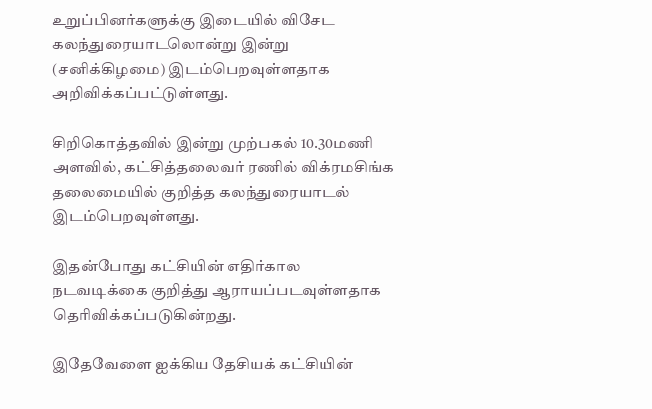உறுப்பினர்களுக்கு இடையில் விசேட கலந்துரையாடலொன்று இன்று (சனிக்கிழமை) இடம்பெறவுள்ளதாக அறிவிக்கப்பட்டுள்ளது.

சிறிகொத்தவில் இன்று முற்பகல் 10.30மணி அளவில், கட்சித்தலைவர் ரணில் விக்ரமசிங்க தலைமையில் குறித்த கலந்துரையாடல் இடம்பெறவுள்ளது.

இதன்போது கட்சியின் எதிர்கால நடவடிக்கை குறித்து ஆராயப்படவுள்ளதாக தெரிவிக்கப்படுகின்றது.

இதேவேளை ஐக்கிய தேசியக் கட்சியின்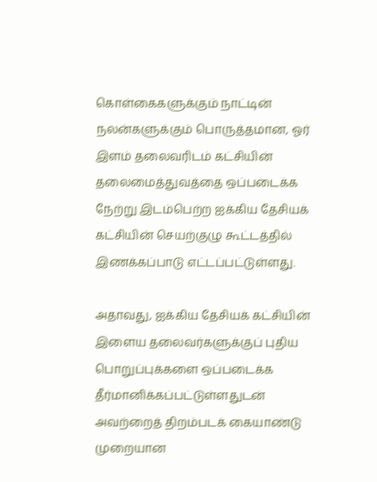கொள்கைகளுக்கும் நாட்டின் நலன்களுக்கும் பொருத்தமான, ஓர் இளம் தலைவரிடம் கட்சியின் தலைமைத்துவத்தை ஒப்படைக்க நேற்று இடம்பெற்ற ஐக்கிய தேசியக் கட்சியின் செயற்குழு கூட்டத்தில் இணக்கப்பாடு எட்டப்பட்டுள்ளது.

அதாவது, ஐக்கிய தேசியக் கட்சியின் இளைய தலைவர்களுக்குப் புதிய பொறுப்புக்களை ஒப்படைக்க தீர்மானிக்கப்பட்டுள்ளதுடன் அவற்றைத் திறம்படக் கையாண்டு முறையான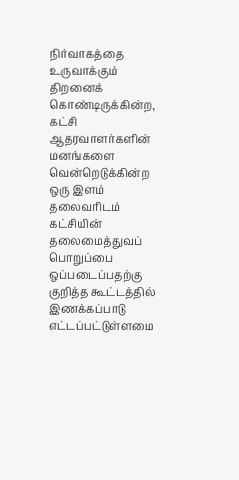நிர்வாகத்தை உருவாக்கும் திறனைக் கொண்டிருக்கின்ற, கட்சி ஆதரவாளர்களின் மனங்களை வென்றெடுக்கின்ற ஒரு இளம் தலைவரிடம் கட்சியின் தலைமைத்துவப் பொறுப்பை ஒப்படைப்பதற்கு  குறித்த கூட்டத்தில் இணக்கப்பாடு எட்டப்பட்டுள்ளமை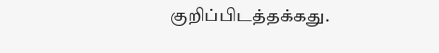குறிப்பிடத்தக்கது.